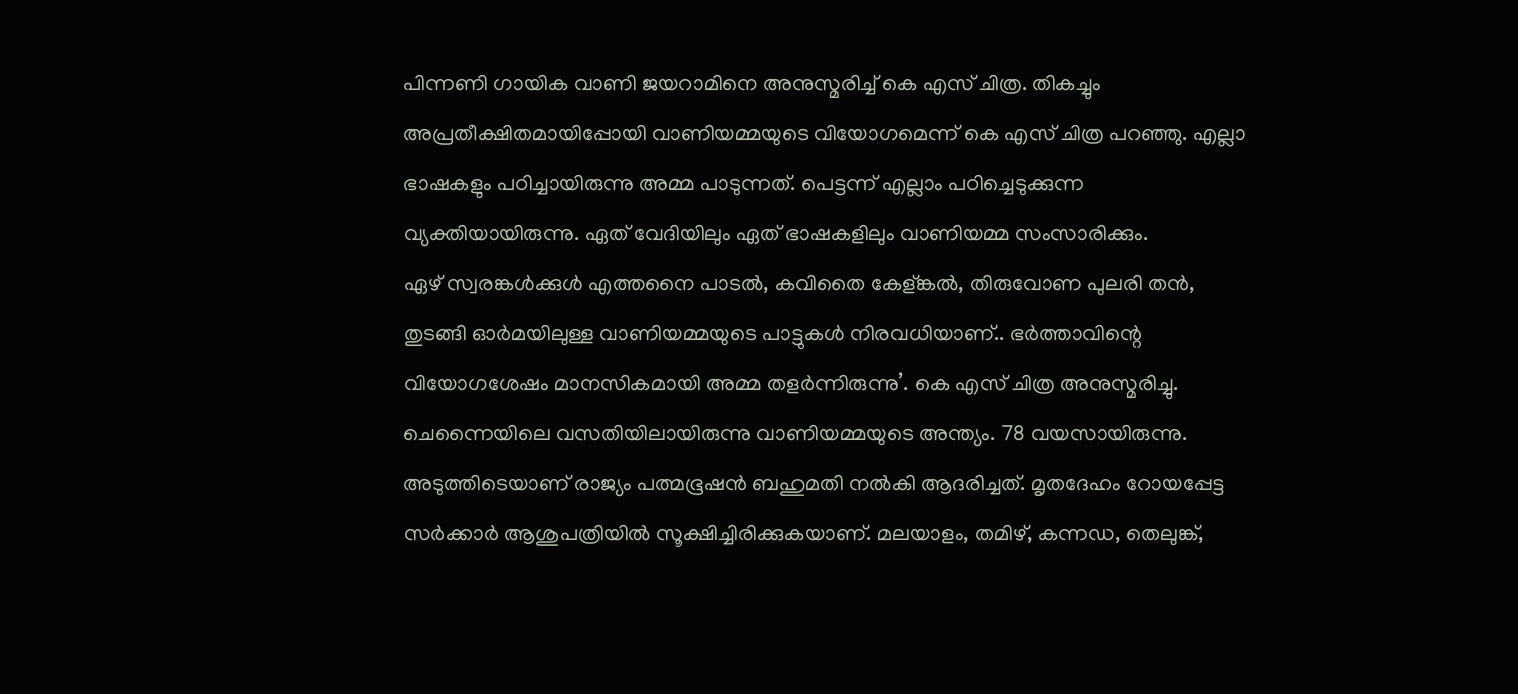പിന്നണി ഗായിക വാണി ജയറാമിനെ അനുസ്മരിച്ച് കെ എസ് ചിത്ര. തികച്ചും അപ്രതീക്ഷിതമായിപ്പോയി വാണിയമ്മയുടെ വിയോഗമെന്ന് കെ എസ് ചിത്ര പറഞ്ഞു. എല്ലാ ഭാഷകളും പഠിച്ചായിരുന്നു അമ്മ പാടുന്നത്. പെട്ടന്ന് എല്ലാം പഠിച്ചെടുക്കുന്ന വ്യക്തിയായിരുന്നു. ഏത് വേദിയിലും ഏത് ഭാഷകളിലും വാണിയമ്മ സംസാരിക്കും.
ഏഴ് സ്വരങ്കൾക്കുൾ എത്തനൈ പാടൽ, കവിതൈ കേള്ങ്കൽ, തിരുവോണ പുലരി തൻ, തുടങ്ങി ഓർമയിലുള്ള വാണിയമ്മയുടെ പാട്ടുകൾ നിരവധിയാണ്.. ഭർത്താവിന്റെ വിയോഗശേഷം മാനസികമായി അമ്മ തളർന്നിരുന്നു’. കെ എസ് ചിത്ര അനുസ്മരിച്ചു.
ചെന്നൈയിലെ വസതിയിലായിരുന്നു വാണിയമ്മയുടെ അന്ത്യം. 78 വയസായിരുന്നു. അടുത്തിടെയാണ് രാജ്യം പത്മഭൂഷൻ ബഹുമതി നൽകി ആദരിച്ചത്. മൃതദേഹം റോയപ്പേട്ട സർക്കാർ ആശുപത്രിയിൽ സൂക്ഷിച്ചിരിക്കുകയാണ്. മലയാളം, തമിഴ്, കന്നഡ, തെലുങ്ക്,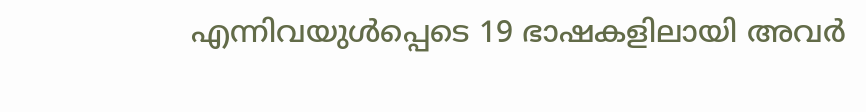എന്നിവയുൾപ്പെടെ 19 ഭാഷകളിലായി അവർ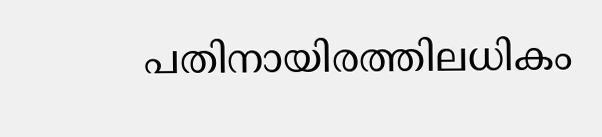പതിനായിരത്തിലധികം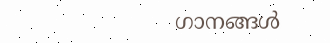ഗാനങ്ങൾ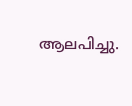ആലപിച്ചു.